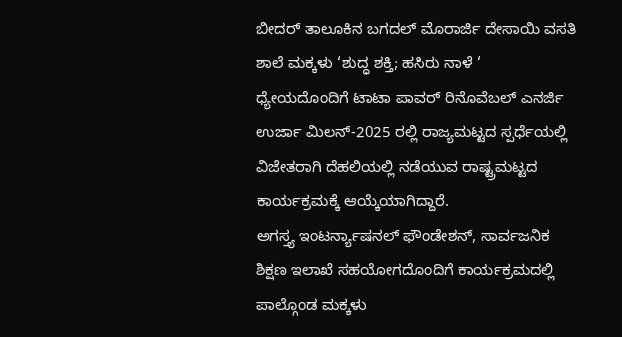ಬೀದರ್ ತಾಲೂಕಿನ ಬಗದಲ್ ಮೊರಾರ್ಜಿ ದೇಸಾಯಿ ವಸತಿ ಶಾಲೆ ಮಕ್ಕಳು ‘ಶುದ್ಧ ಶಕ್ತಿ; ಹಸಿರು ನಾಳೆ ‘ ಧ್ಯೇಯದೊಂದಿಗೆ ಟಾಟಾ ಪಾವರ್ ರಿನೊವೆಬಲ್ ಎನರ್ಜಿ ಉರ್ಜಾ ಮಿಲನ್-2025 ರಲ್ಲಿ ರಾಜ್ಯಮಟ್ಟದ ಸ್ಪರ್ಧೆಯಲ್ಲಿ ವಿಜೇತರಾಗಿ ದೆಹಲಿಯಲ್ಲಿ ನಡೆಯುವ ರಾಷ್ಟ್ರಮಟ್ಟದ ಕಾರ್ಯಕ್ರಮಕ್ಕೆ ಆಯ್ಕೆಯಾಗಿದ್ದಾರೆ.
ಅಗಸ್ತ್ಯ ಇಂಟರ್ನ್ಯಾಷನಲ್ ಫೌಂಡೇಶನ್, ಸಾರ್ವಜನಿಕ ಶಿಕ್ಷಣ ಇಲಾಖೆ ಸಹಯೋಗದೊಂದಿಗೆ ಕಾರ್ಯಕ್ರಮದಲ್ಲಿ ಪಾಲ್ಗೊಂಡ ಮಕ್ಕಳು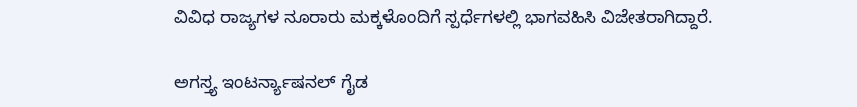ವಿವಿಧ ರಾಜ್ಯಗಳ ನೂರಾರು ಮಕ್ಕಳೊಂದಿಗೆ ಸ್ಪರ್ಧೆಗಳಲ್ಲಿ ಭಾಗವಹಿಸಿ ವಿಜೇತರಾಗಿದ್ದಾರೆ.

ಅಗಸ್ತ್ಯ ಇಂಟರ್ನ್ಯಾಷನಲ್ ಗೈಡ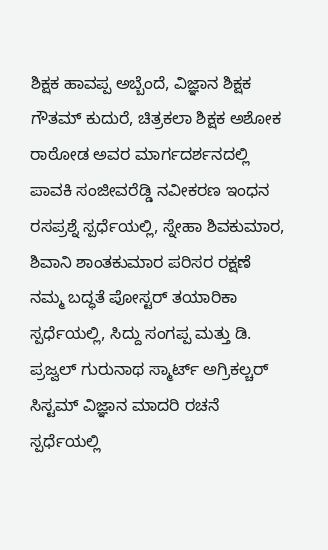ಶಿಕ್ಷಕ ಹಾವಪ್ಪ ಅಬ್ಬೆಂದೆ, ವಿಜ್ಞಾನ ಶಿಕ್ಷಕ ಗೌತಮ್ ಕುದುರೆ, ಚಿತ್ರಕಲಾ ಶಿಕ್ಷಕ ಅಶೋಕ ರಾಠೋಡ ಅವರ ಮಾರ್ಗದರ್ಶನದಲ್ಲಿ ಪಾವಕಿ ಸಂಜೀವರೆಡ್ಡಿ ನವೀಕರಣ ಇಂಧನ ರಸಪ್ರಶ್ನೆ ಸ್ಪರ್ಧೆಯಲ್ಲಿ, ಸ್ನೇಹಾ ಶಿವಕುಮಾರ, ಶಿವಾನಿ ಶಾಂತಕುಮಾರ ಪರಿಸರ ರಕ್ಷಣೆ ನಮ್ಮ ಬದ್ಧತೆ ಪೋಸ್ಟರ್ ತಯಾರಿಕಾ ಸ್ಪರ್ಧೆಯಲ್ಲಿ, ಸಿದ್ದು ಸಂಗಪ್ಪ ಮತ್ತು ಡಿ. ಪ್ರಜ್ವಲ್ ಗುರುನಾಥ ಸ್ಮಾರ್ಟ್ ಅಗ್ರಿಕಲ್ಚರ್ ಸಿಸ್ಟಮ್ ವಿಜ್ಞಾನ ಮಾದರಿ ರಚನೆ ಸ್ಪರ್ಧೆಯಲ್ಲಿ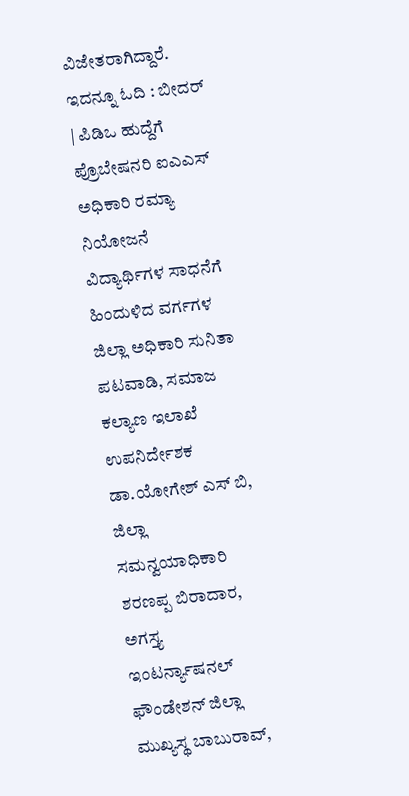ವಿಜೇತರಾಗಿದ್ದಾರೆ.
ಇದನ್ನೂ ಓದಿ : ಬೀದರ್ | ಪಿಡಿಒ ಹುದ್ದೆಗೆ ಪ್ರೊಬೇಷನರಿ ಐಎಎಸ್ ಅಧಿಕಾರಿ ರಮ್ಯಾ ನಿಯೋಜನೆ
ವಿದ್ಯಾರ್ಥಿಗಳ ಸಾಧನೆಗೆ ಹಿಂದುಳಿದ ವರ್ಗಗಳ ಜಿಲ್ಲಾ ಅಧಿಕಾರಿ ಸುನಿತಾ ಪಟವಾಡಿ, ಸಮಾಜ ಕಲ್ಯಾಣ ಇಲಾಖೆ ಉಪನಿರ್ದೇಶಕ ಡಾ.ಯೋಗೇಶ್ ಎಸ್ ಬಿ, ಜಿಲ್ಲಾ ಸಮನ್ವಯಾಧಿಕಾರಿ ಶರಣಪ್ಪ ಬಿರಾದಾರ, ಅಗಸ್ತ್ಯ ಇಂಟರ್ನ್ಯಾಷನಲ್ ಫೌಂಡೇಶನ್ ಜಿಲ್ಲಾ ಮುಖ್ಯಸ್ಥ ಬಾಬುರಾವ್,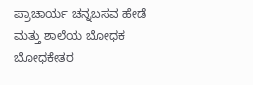ಪ್ರಾಚಾರ್ಯ ಚನ್ನಬಸವ ಹೇಡೆ ಮತ್ತು ಶಾಲೆಯ ಬೋಧಕ ಬೋಧಕೇತರ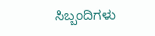ಸಿಬ್ಬಂದಿಗಳು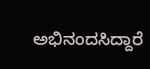ಅಭಿನಂದಸಿದ್ದಾರೆ